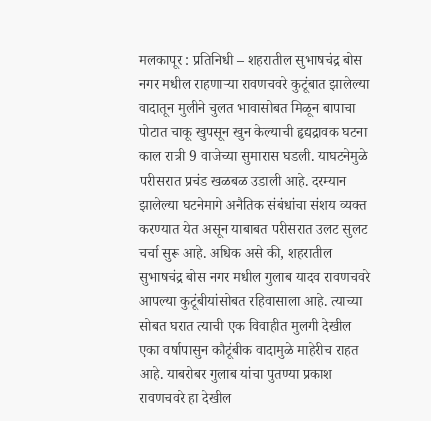मलकापूर : प्रतिनिधी – शहरातील सुभाषचंद्र बोस नगर मधील राहणाऱ्या रावणचवरे कुटूंबात झालेल्या वादातून मुलीने चुलत भावासोबत मिळून बापाचा पोटात चाकू खुपसून खुन केल्याची हृद्यद्रावक घटना काल रात्री 9 वाजेच्या सुमारास घडली. याघटनेमुळे परीसरात प्रचंड खळबळ उडाली आहे. दरम्यान झालेल्या घटनेमागे अनैतिक संबंधांचा संशय व्यक्त करण्यात येत असून याबाबत परीसरात उलट सुलट चर्चा सुरू आहे. अधिक असे की, शहरातील सुभाषचंद्र बोस नगर मधील गुलाब यादव रावणचवरे आपल्या कुटूंबीयांसोबत रहिवासाला आहे. त्याच्या सोबत घरात त्याची एक विवाहीत मुलगी देखील एका वर्षापासुन कौटूंबीक वादामुळे माहेरीच राहत आहे. याबरोबर गुलाब यांचा पुतण्या प्रकाश रावणचवरे हा देखील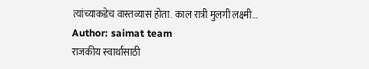त्यांच्याकडेच वास्तव्यास होता. काल रात्री मुलगी लक्ष्मी…
Author: saimat team
राजकीय स्वार्थासाठी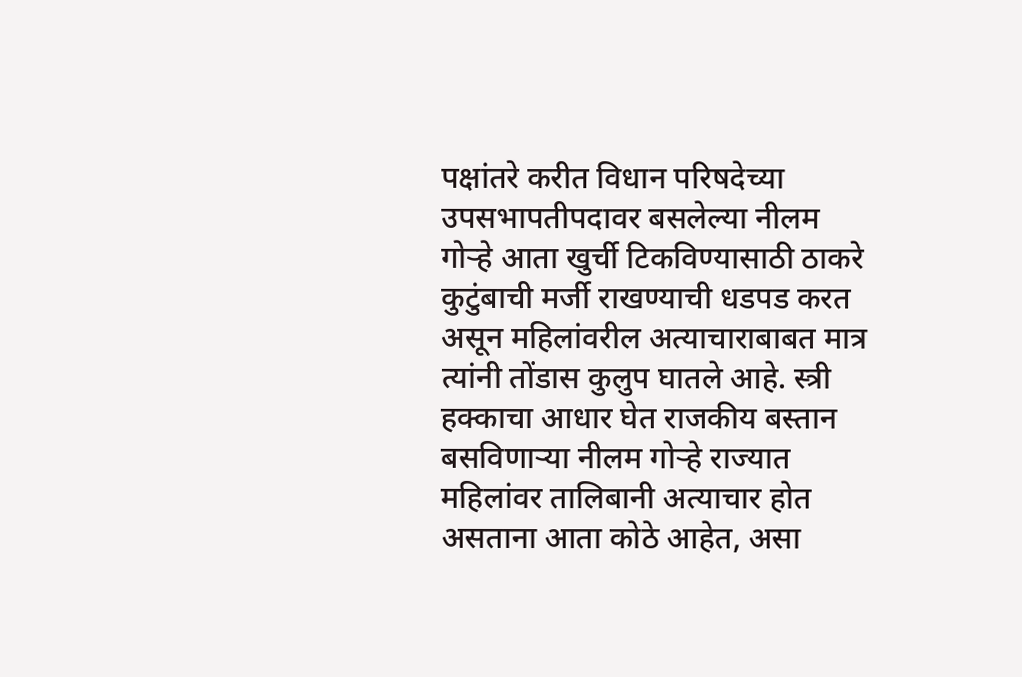पक्षांतरे करीत विधान परिषदेच्या उपसभापतीपदावर बसलेल्या नीलम गोऱ्हे आता खुर्ची टिकविण्यासाठी ठाकरे कुटुंबाची मर्जी राखण्याची धडपड करत असून महिलांवरील अत्याचाराबाबत मात्र त्यांनी तोंडास कुलुप घातले आहे. स्त्री हक्काचा आधार घेत राजकीय बस्तान बसविणाऱ्या नीलम गोऱ्हे राज्यात महिलांवर तालिबानी अत्याचार होत असताना आता कोठे आहेत, असा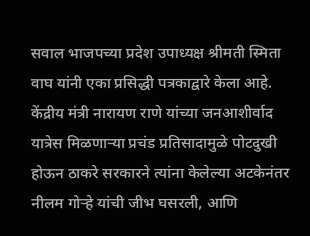सवाल भाजपच्या प्रदेश उपाध्यक्ष श्रीमती स्मिता वाघ यांनी एका प्रसिद्धी पत्रकाद्वारे केला आहे. केंद्रीय मंत्री नारायण राणे यांच्या जनआशीर्वाद यात्रेस मिळणाऱ्या प्रचंड प्रतिसादामुळे पोटदुखी होऊन ठाकरे सरकारने त्यांना केलेल्या अटकेनंतर नीलम गोऱ्हे यांची जीभ घसरली, आणि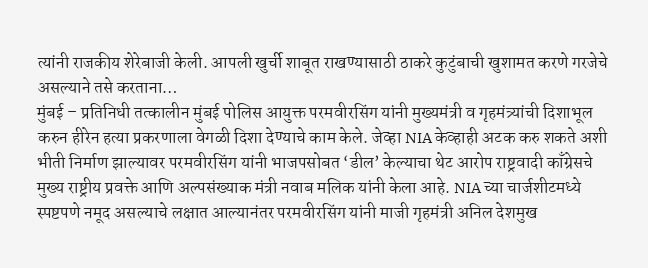त्यांनी राजकीय शेरेबाजी केली. आपली खुर्ची शाबूत राखण्यासाठी ठाकरे कुटुंबाची खुशामत करणे गरजेचे असल्याने तसे करताना…
मुंबई – प्रतिनिधी तत्कालीन मुंबई पोलिस आयुक्त परमवीरसिंग यांनी मुख्यमंत्री व गृहमंत्र्यांची दिशाभूल करुन हीरेन हत्या प्रकरणाला वेगळी दिशा देण्याचे काम केले. जेव्हा NIA केव्हाही अटक करु शकते अशी भीती निर्माण झाल्यावर परमवीरसिंग यांनी भाजपसोबत ‘डील’ केल्याचा थेट आरोप राष्ट्रवादी काँग्रेसचे मुख्य राष्ट्रीय प्रवक्ते आणि अल्पसंख्याक मंत्री नवाब मलिक यांनी केला आहे. NIA च्या चार्जशीटमध्ये स्पष्टपणे नमूद असल्याचे लक्षात आल्यानंतर परमवीरसिंग यांनी माजी गृहमंत्री अनिल देशमुख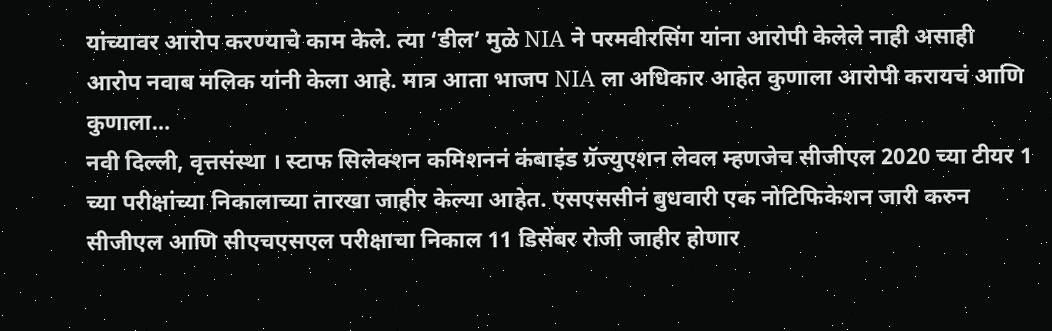यांच्यावर आरोप करण्याचे काम केले. त्या ‘डील’ मुळे NIA ने परमवीरसिंग यांना आरोपी केलेले नाही असाही आरोप नवाब मलिक यांनी केला आहे. मात्र आता भाजप NIA ला अधिकार आहेत कुणाला आरोपी करायचं आणि कुणाला…
नवी दिल्ली, वृत्तसंस्था । स्टाफ सिलेक्शन कमिशननं कंबाइंड ग्रॅज्युएशन लेवल म्हणजेच सीजीएल 2020 च्या टीयर 1 च्या परीक्षांच्या निकालाच्या तारखा जाहीर केल्या आहेत. एसएससीनं बुधवारी एक नोटिफिकेशन जारी करुन सीजीएल आणि सीएचएसएल परीक्षाचा निकाल 11 डिसेंबर रोजी जाहीर होणार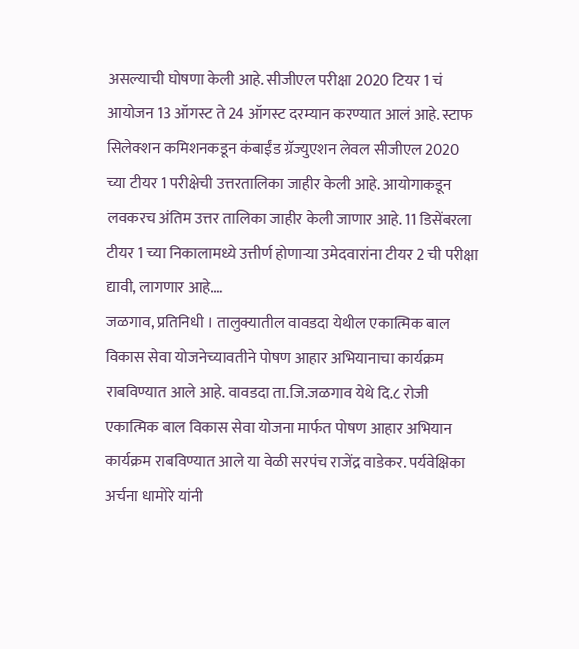असल्याची घोषणा केली आहे. सीजीएल परीक्षा 2020 टियर 1 चं आयोजन 13 ऑगस्ट ते 24 ऑगस्ट दरम्यान करण्यात आलं आहे. स्टाफ सिलेक्शन कमिशनकडून कंबाईंड ग्रॅज्युएशन लेवल सीजीएल 2020 च्या टीयर 1 परीक्षेची उत्तरतालिका जाहीर केली आहे. आयोगाकडून लवकरच अंतिम उत्तर तालिका जाहीर केली जाणार आहे. 11 डिसेंबरला टीयर 1 च्या निकालामध्ये उत्तीर्ण होणाऱ्या उमेदवारांना टीयर 2 ची परीक्षा द्यावी, लागणार आहे.…
जळगाव, प्रतिनिधी । तालुक्यातील वावडदा येथील एकात्मिक बाल विकास सेवा योजनेच्यावतीने पोषण आहार अभियानाचा कार्यक्रम राबविण्यात आले आहे. वावडदा ता.जि.जळगाव येथे दि.८ रोजी एकात्मिक बाल विकास सेवा योजना मार्फत पोषण आहार अभियान कार्यक्रम राबविण्यात आले या वेळी सरपंच राजेंद्र वाडेकर. पर्यवेक्षिका अर्चना धामोरे यांनी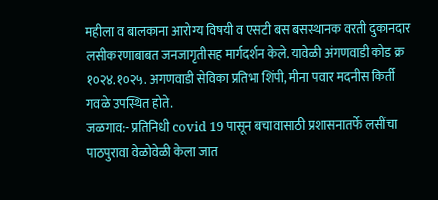महीला व बालकाना आरोग्य विषयी व एसटी बस बसस्थानक वरती दुकानदार लसीकरणाबाबत जनजागृतीसह मार्गदर्शन केले. यावेळी अंगणवाडी कोड क्र १०२४.१०२५. अगणवाडी सेविका प्रतिभा शिंपी, मीना पवार मदनीस किर्ती गवळे उपस्थित होते.
जळगाव:- प्रतिनिधी covid 19 पासून बचावासाठी प्रशासनातर्फे लसींचा पाठपुरावा वेळोवेळी केला जात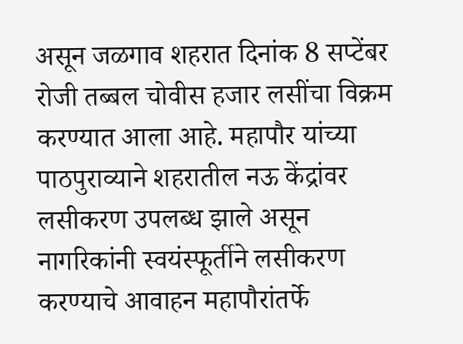असून जळगाव शहरात दिनांक 8 सप्टेंबर रोजी तब्बल चोवीस हजार लसींचा विक्रम करण्यात आला आहे. महापौर यांच्या पाठपुराव्याने शहरातील नऊ केंद्रांवर लसीकरण उपलब्ध झाले असून नागरिकांनी स्वयंस्फूर्तीने लसीकरण करण्याचे आवाहन महापौरांतर्फे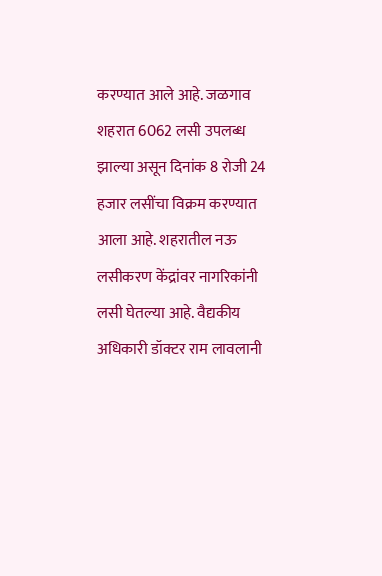करण्यात आले आहे. जळगाव शहरात 6062 लसी उपलब्ध झाल्या असून दिनांक 8 रोजी 24 हजार लसींचा विक्रम करण्यात आला आहे. शहरातील नऊ लसीकरण केंद्रांवर नागरिकांनी लसी घेतल्या आहे. वैद्यकीय अधिकारी डॉक्टर राम लावलानी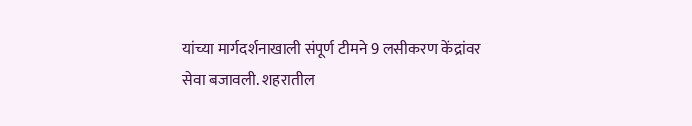यांच्या मार्गदर्शनाखाली संपूर्ण टीमने 9 लसीकरण केंद्रांवर सेवा बजावली. शहरातील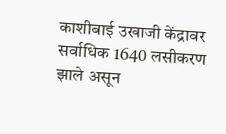काशीबाई उखाजी केंद्रावर सर्वाधिक 1640 लसीकरण झाले असून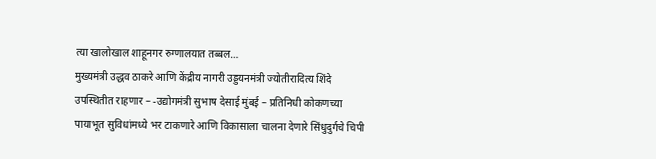त्या खालोखाल शाहूनगर रुग्णालयात तब्बल…
मुख्यमंत्री उद्धव ठाकरे आणि केंद्रीय नागरी उड्डयनमंत्री ज्योतीरादित्य शिंदे उपस्थितीत राहणार – -उद्योगमंत्री सुभाष देसाई मुंबई – प्रतिनिधी कोकणच्या पायाभूत सुविधांमध्ये भर टाकणारे आणि विकासाला चालना देणारे सिंधुदुर्गचे चिपी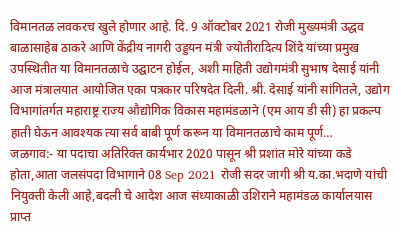विमानतळ लवकरच खुले होणार आहे. दि. 9 ऑक्टोबर 2021 रोजी मुख्यमंत्री उद्धव बाळासाहेब ठाकरे आणि केंद्रीय नागरी उड्डयन मंत्री ज्योतीरादित्य शिंदे यांच्या प्रमुख उपस्थितीत या विमानतळाचे उद्घाटन होईल, अशी माहिती उद्योगमंत्री सुभाष देसाई यांनी आज मंत्रालयात आयोजित एका पत्रकार परिषदेत दिली. श्री. देसाई यांनी सांगितले, उद्योग विभागांतर्गत महाराष्ट्र राज्य औद्योगिक विकास महामंडळाने (एम आय डी सी) हा प्रकल्प हाती घेऊन आवश्यक त्या सर्व बाबी पूर्ण करून या विमानतळाचे काम पूर्ण…
जळगाव:- या पदाचा अतिरिक्त कार्यभार 2020 पासून श्री प्रशांत मोरे यांच्या कडे होता,आता जलसंपदा विभागाने 08 Sep 2021 रोजी सदर जागी श्री य.का.भदाणे यांची नियुक्ती केली आहे,बदली चे आदेश आज संध्याकाळी उशिराने महामंडळ कार्यालयास प्राप्त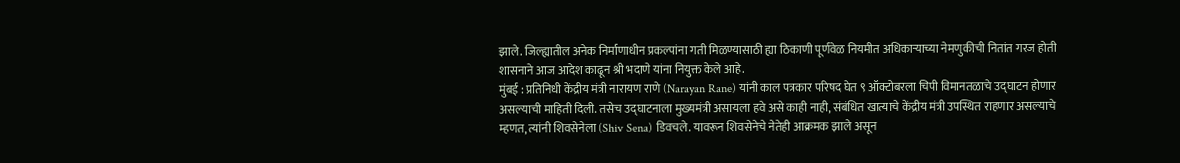झाले. जिल्ह्यातील अनेक निर्माणाधीन प्रकल्पांना गती मिळण्यासाठी ह्या ठिकाणी पूर्णवेळ नियमीत अधिकाऱ्याच्या नेमणुकीची नितांत गरज होती शासनाने आज आदेश काढून श्री भदाणे यांना नियुक्त केले आहे.
मुंबई : प्रतिनिधी केंद्रीय मंत्री नारायण राणे (Narayan Rane) यांनी काल पत्रकार परिषद घेत ९ ऑक्टोबरला चिपी विमानतळाचे उद्घाटन होणार असल्याची माहिती दिली. तसेच उद्घाटनाला मुख्यमंत्री असायला हवे असे काही नाही, संबंधित खात्याचे केंद्रीय मंत्री उपस्थित राहणार असल्याचे म्हणत, त्यांनी शिवसेनेला (Shiv Sena) डिवचले. यावरून शिवसेनेचे नेतेही आक्रमक झाले असून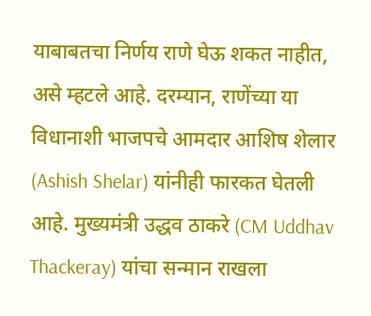याबाबतचा निर्णय राणे घेऊ शकत नाहीत, असे म्हटले आहे. दरम्यान, राणेंच्या या विधानाशी भाजपचे आमदार आशिष शेलार (Ashish Shelar) यांनीही फारकत घेतली आहे. मुख्यमंत्री उद्धव ठाकरे (CM Uddhav Thackeray) यांचा सन्मान राखला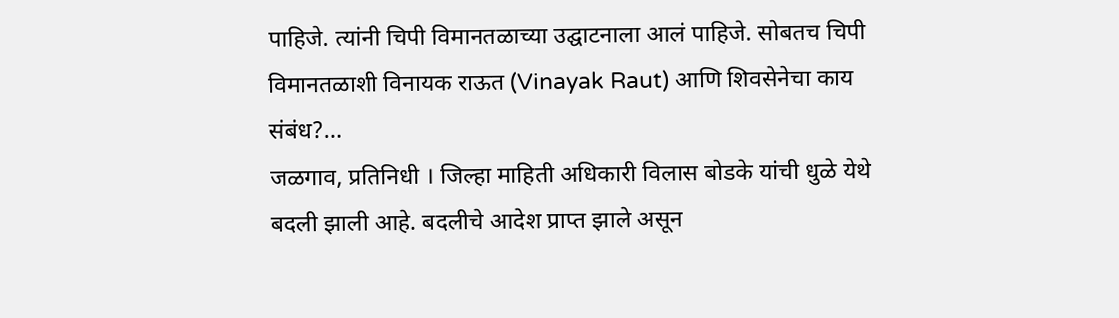पाहिजे. त्यांनी चिपी विमानतळाच्या उद्घाटनाला आलं पाहिजे. सोबतच चिपी विमानतळाशी विनायक राऊत (Vinayak Raut) आणि शिवसेनेचा काय संबंध?…
जळगाव, प्रतिनिधी । जिल्हा माहिती अधिकारी विलास बोडके यांची धुळे येथे बदली झाली आहे. बदलीचे आदेश प्राप्त झाले असून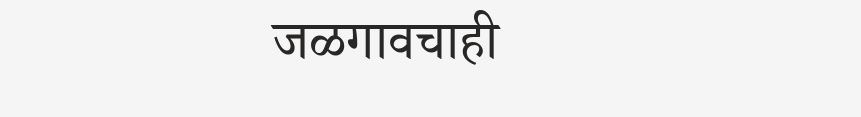जळगावचाही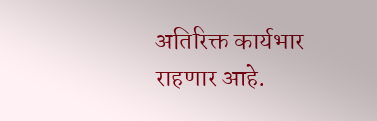अतिरिक्त कार्यभार राहणार आहे.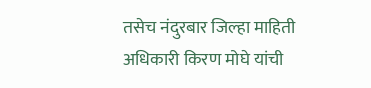तसेच नंदुरबार जिल्हा माहिती अधिकारी किरण मोघे यांची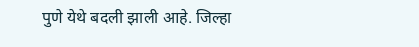पुणे येथे बदली झाली आहे. जिल्हा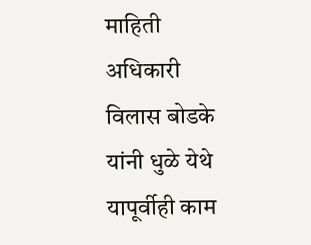माहिती अधिकारी विलास बोडके यांनी धुळे येथे यापूर्वीही काम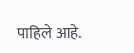पाहिले आहे.